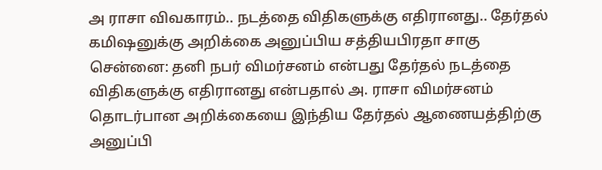அ ராசா விவகாரம்.. நடத்தை விதிகளுக்கு எதிரானது.. தேர்தல் கமிஷனுக்கு அறிக்கை அனுப்பிய சத்தியபிரதா சாகு
சென்னை: தனி நபர் விமர்சனம் என்பது தேர்தல் நடத்தை விதிகளுக்கு எதிரானது என்பதால் அ. ராசா விமர்சனம் தொடர்பான அறிக்கையை இந்திய தேர்தல் ஆணையத்திற்கு அனுப்பி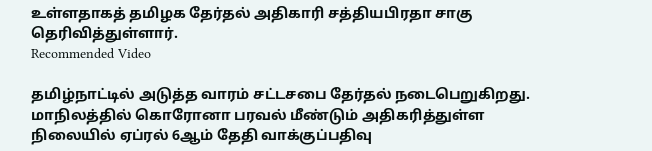உள்ளதாகத் தமிழக தேர்தல் அதிகாரி சத்தியபிரதா சாகு தெரிவித்துள்ளார்.
Recommended Video

தமிழ்நாட்டில் அடுத்த வாரம் சட்டசபை தேர்தல் நடைபெறுகிறது. மாநிலத்தில் கொரோனா பரவல் மீண்டும் அதிகரித்துள்ள நிலையில் ஏப்ரல் 6ஆம் தேதி வாக்குப்பதிவு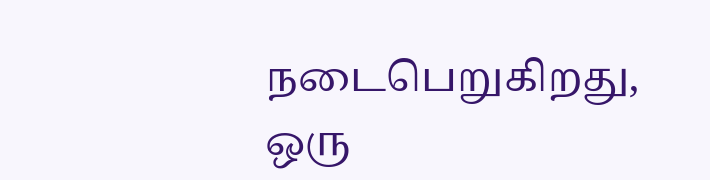நடைபெறுகிறது,
ஒரு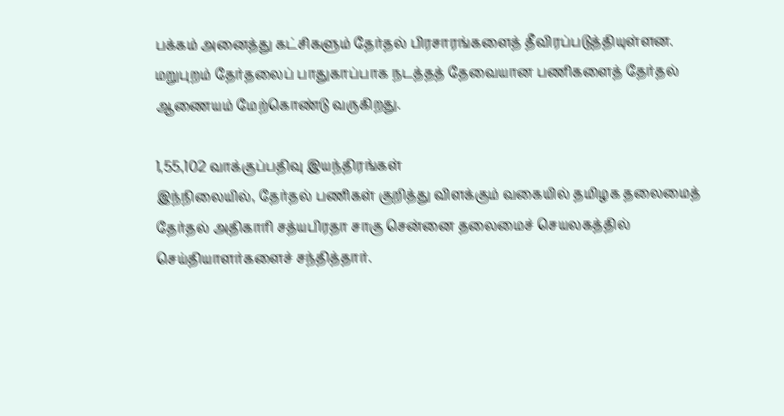பக்கம் அனைத்து கட்சிகளும் தேர்தல் பிரசாரங்களைத் தீவிரப்படுத்தியுள்ளன. மறுபுறம் தேர்தலைப் பாதுகாப்பாக நடத்தத் தேவையான பணிகளைத் தேர்தல் ஆணையம் மேற்கொண்டு வருகிறது.

1,55,102 வாக்குப்பதிவு இயந்திரங்கள்
இந்நிலையில், தேர்தல் பணிகள் குறித்து விளக்கும் வகையில் தமிழக தலைமைத் தேர்தல் அதிகாரி சத்யபிரதா சாகு சென்னை தலைமைச் செயலகத்தில் செய்தியாளர்களைச் சந்தித்தார்.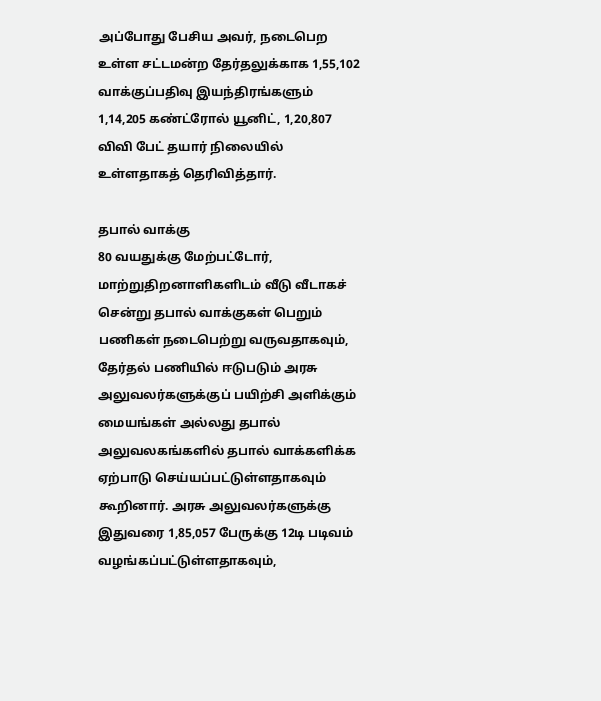அப்போது பேசிய அவர், நடைபெற உள்ள சட்டமன்ற தேர்தலுக்காக 1,55,102 வாக்குப்பதிவு இயந்திரங்களும் 1,14,205 கண்ட்ரோல் யூனிட், 1,20,807 விவி பேட் தயார் நிலையில் உள்ளதாகத் தெரிவித்தார்.

தபால் வாக்கு
80 வயதுக்கு மேற்பட்டோர், மாற்றுதிறனாளிகளிடம் வீடு வீடாகச் சென்று தபால் வாக்குகள் பெறும் பணிகள் நடைபெற்று வருவதாகவும், தேர்தல் பணியில் ஈடுபடும் அரசு அலுவலர்களுக்குப் பயிற்சி அளிக்கும் மையங்கள் அல்லது தபால் அலுவலகங்களில் தபால் வாக்களிக்க ஏற்பாடு செய்யப்பட்டுள்ளதாகவும் கூறினார். அரசு அலுவலர்களுக்கு இதுவரை 1,85,057 பேருக்கு 12டி படிவம் வழங்கப்பட்டுள்ளதாகவும்,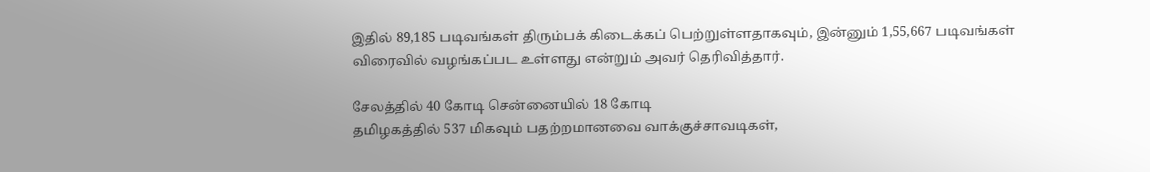இதில் 89,185 படிவங்கள் திரும்பக் கிடைக்கப் பெற்றுள்ளதாகவும், இன்னும் 1,55,667 படிவங்கள் விரைவில் வழங்கப்பட உள்ளது என்றும் அவர் தெரிவித்தார்.

சேலத்தில் 40 கோடி சென்னையில் 18 கோடி
தமிழகத்தில் 537 மிகவும் பதற்றமானவை வாக்குச்சாவடிகள்,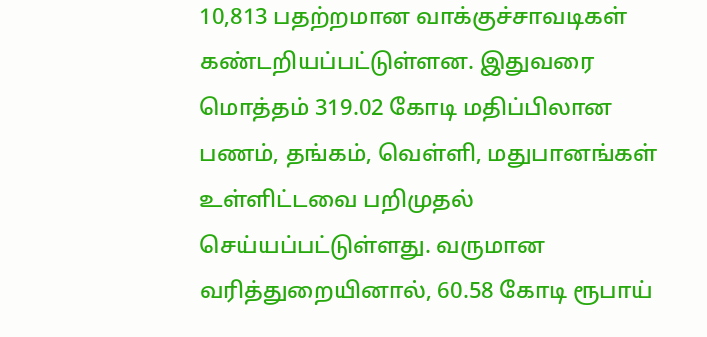10,813 பதற்றமான வாக்குச்சாவடிகள் கண்டறியப்பட்டுள்ளன. இதுவரை மொத்தம் 319.02 கோடி மதிப்பிலான பணம், தங்கம், வெள்ளி, மதுபானங்கள் உள்ளிட்டவை பறிமுதல் செய்யப்பட்டுள்ளது. வருமான வரித்துறையினால், 60.58 கோடி ரூபாய்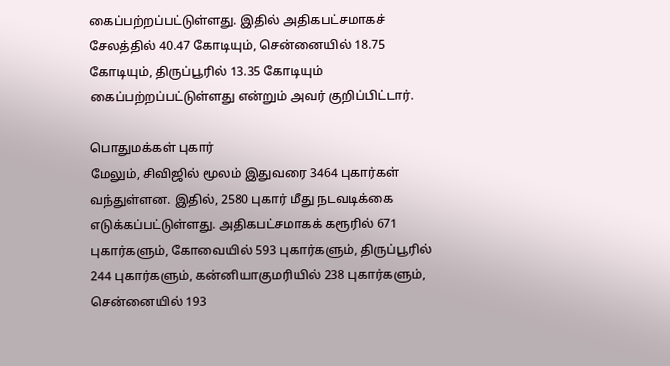கைப்பற்றப்பட்டுள்ளது. இதில் அதிகபட்சமாகச் சேலத்தில் 40.47 கோடியும், சென்னையில் 18.75 கோடியும், திருப்பூரில் 13.35 கோடியும் கைப்பற்றப்பட்டுள்ளது என்றும் அவர் குறிப்பிட்டார்.

பொதுமக்கள் புகார்
மேலும், சிவிஜில் மூலம் இதுவரை 3464 புகார்கள் வந்துள்ளன. இதில், 2580 புகார் மீது நடவடிக்கை எடுக்கப்பட்டுள்ளது. அதிகபட்சமாகக் கரூரில் 671 புகார்களும், கோவையில் 593 புகார்களும், திருப்பூரில் 244 புகார்களும், கன்னியாகுமரியில் 238 புகார்களும், சென்னையில் 193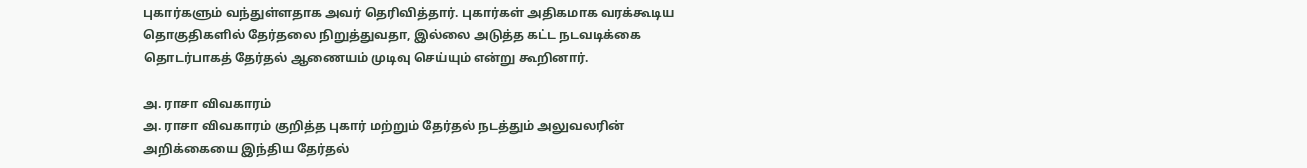புகார்களும் வந்துள்ளதாக அவர் தெரிவித்தார். புகார்கள் அதிகமாக வரக்கூடிய தொகுதிகளில் தேர்தலை நிறுத்துவதா, இல்லை அடுத்த கட்ட நடவடிக்கை தொடர்பாகத் தேர்தல் ஆணையம் முடிவு செய்யும் என்று கூறினார்.

அ. ராசா விவகாரம்
அ. ராசா விவகாரம் குறித்த புகார் மற்றும் தேர்தல் நடத்தும் அலுவலரின் அறிக்கையை இந்திய தேர்தல்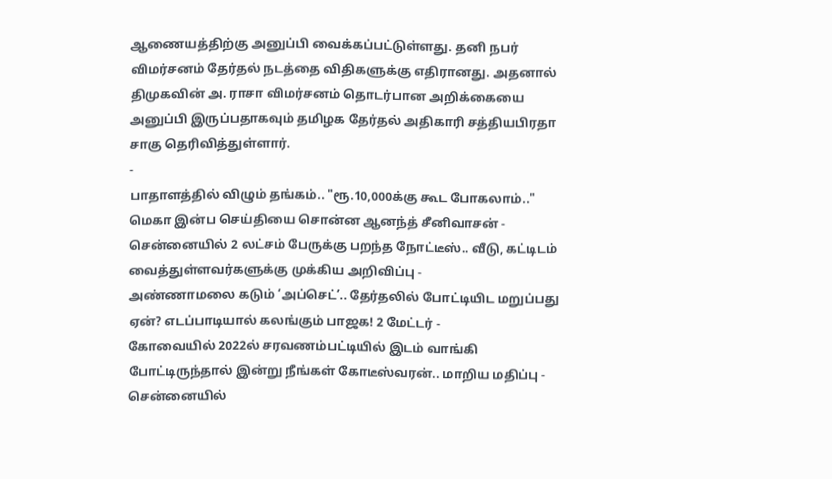ஆணையத்திற்கு அனுப்பி வைக்கப்பட்டுள்ளது. தனி நபர் விமர்சனம் தேர்தல் நடத்தை விதிகளுக்கு எதிரானது. அதனால் திமுகவின் அ. ராசா விமர்சனம் தொடர்பான அறிக்கையை அனுப்பி இருப்பதாகவும் தமிழக தேர்தல் அதிகாரி சத்தியபிரதா சாகு தெரிவித்துள்ளார்.
-
பாதாளத்தில் விழும் தங்கம்.. "ரூ.10,000க்கு கூட போகலாம்.." மெகா இன்ப செய்தியை சொன்ன ஆனந்த் சீனிவாசன் -
சென்னையில் 2 லட்சம் பேருக்கு பறந்த நோட்டீஸ்.. வீடு, கட்டிடம் வைத்துள்ளவர்களுக்கு முக்கிய அறிவிப்பு -
அண்ணாமலை கடும் ‘அப்செட்’.. தேர்தலில் போட்டியிட மறுப்பது ஏன்? எடப்பாடியால் கலங்கும் பாஜக! 2 மேட்டர் -
கோவையில் 2022ல் சரவணம்பட்டியில் இடம் வாங்கி போட்டிருந்தால் இன்று நீங்கள் கோடீஸ்வரன்.. மாறிய மதிப்பு -
சென்னையில்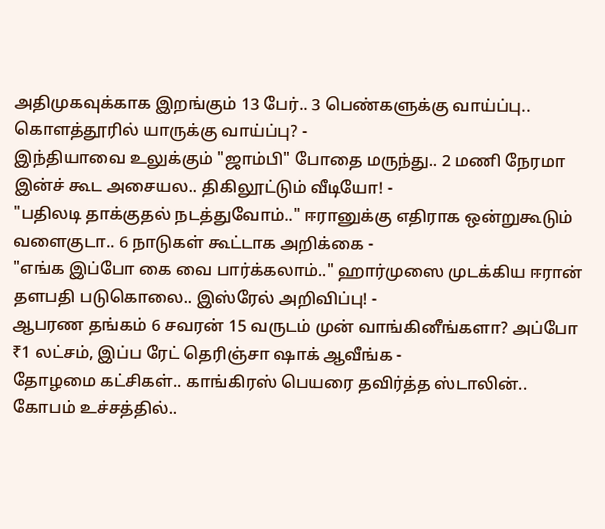அதிமுகவுக்காக இறங்கும் 13 பேர்.. 3 பெண்களுக்கு வாய்ப்பு.. கொளத்தூரில் யாருக்கு வாய்ப்பு? -
இந்தியாவை உலுக்கும் "ஜாம்பி" போதை மருந்து.. 2 மணி நேரமா இன்ச் கூட அசையல.. திகிலூட்டும் வீடியோ! -
"பதிலடி தாக்குதல் நடத்துவோம்.." ஈரானுக்கு எதிராக ஒன்றுகூடும் வளைகுடா.. 6 நாடுகள் கூட்டாக அறிக்கை -
"எங்க இப்போ கை வை பார்க்கலாம்.." ஹார்முஸை முடக்கிய ஈரான் தளபதி படுகொலை.. இஸ்ரேல் அறிவிப்பு! -
ஆபரண தங்கம் 6 சவரன் 15 வருடம் முன் வாங்கினீங்களா? அப்போ ₹1 லட்சம், இப்ப ரேட் தெரிஞ்சா ஷாக் ஆவீங்க -
தோழமை கட்சிகள்.. காங்கிரஸ் பெயரை தவிர்த்த ஸ்டாலின்.. கோபம் உச்சத்தில்..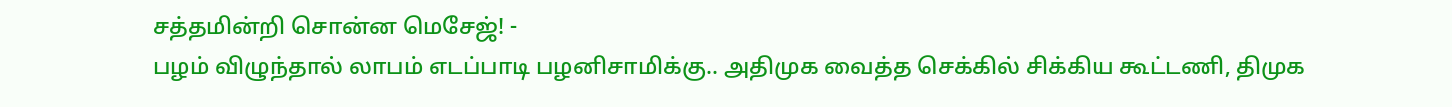சத்தமின்றி சொன்ன மெசேஜ்! -
பழம் விழுந்தால் லாபம் எடப்பாடி பழனிசாமிக்கு.. அதிமுக வைத்த செக்கில் சிக்கிய கூட்டணி, திமுக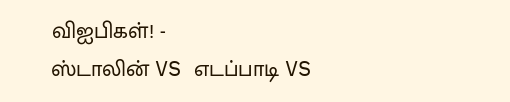விஐபிகள்! -
ஸ்டாலின் VS எடப்பாடி VS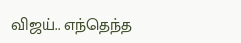விஜய்.. எந்தெந்த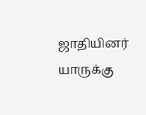ஜாதியினர் யாருக்கு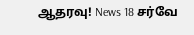ஆதரவு! News 18 சர்வே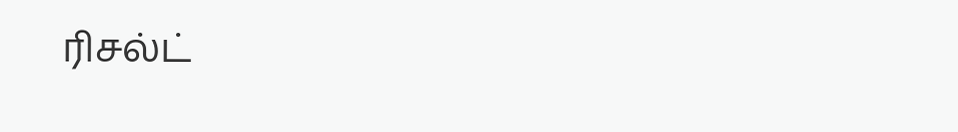ரிசல்ட்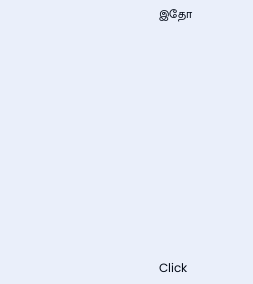இதோ












Click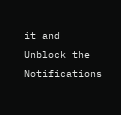it and Unblock the Notifications